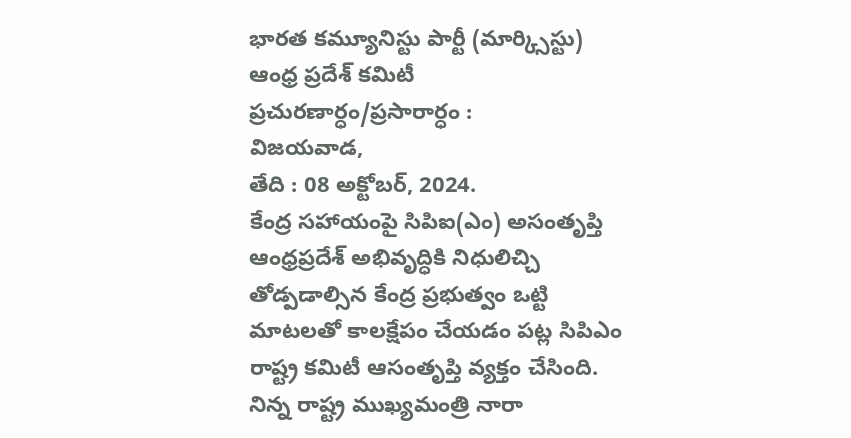భారత కమ్యూనిస్టు పార్టీ (మార్క్సిస్టు)
ఆంధ్ర ప్రదేశ్ కమిటీ
ప్రచురణార్ధం/ప్రసారార్ధం :
విజయవాడ,
తేది : 08 అక్టోబర్, 2024.
కేంద్ర సహాయంపై సిపిఐ(ఎం) అసంతృప్తి
ఆంధ్రప్రదేశ్ అభివృద్ధికి నిధులిచ్చి తోడ్పడాల్సిన కేంద్ర ప్రభుత్వం ఒట్టి మాటలతో కాలక్షేపం చేయడం పట్ల సిపిఎం రాష్ట్ర కమిటీ ఆసంతృప్తి వ్యక్తం చేసింది. నిన్న రాష్ట్ర ముఖ్యమంత్రి నారా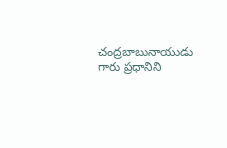చంద్రబాబునాయుడు గారు ప్రధానిని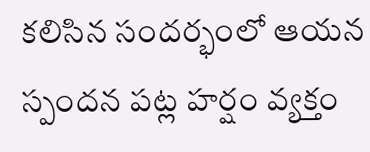కలిసిన సందర్భంలో ఆయన స్పందన పట్ల హర్షం వ్యక్తం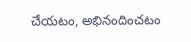చేయటం, అభినందించటం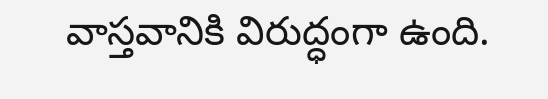వాస్తవానికి విరుద్ధంగా ఉంది.